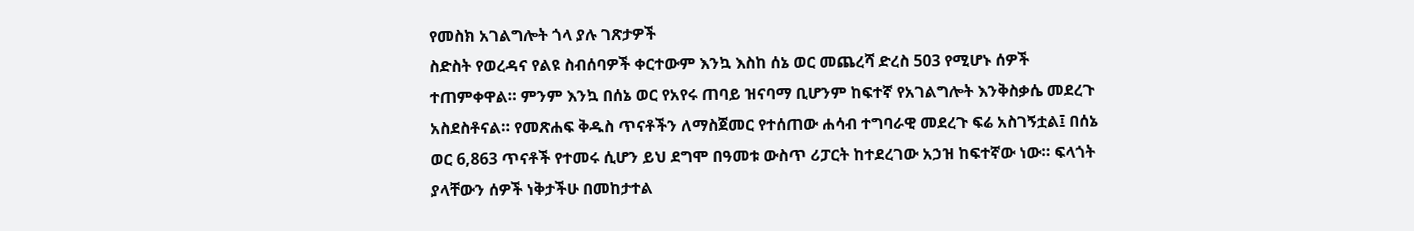የመስክ አገልግሎት ጎላ ያሉ ገጽታዎች
ስድስት የወረዳና የልዩ ስብሰባዎች ቀርተውም እንኳ እስከ ሰኔ ወር መጨረሻ ድረስ 503 የሚሆኑ ሰዎች ተጠምቀዋል። ምንም እንኳ በሰኔ ወር የአየሩ ጠባይ ዝናባማ ቢሆንም ከፍተኛ የአገልግሎት እንቅስቃሴ መደረጉ አስደስቶናል። የመጽሐፍ ቅዱስ ጥናቶችን ለማስጀመር የተሰጠው ሐሳብ ተግባራዊ መደረጉ ፍሬ አስገኝቷል፤ በሰኔ ወር 6,863 ጥናቶች የተመሩ ሲሆን ይህ ደግሞ በዓመቱ ውስጥ ሪፓርት ከተደረገው አኃዝ ከፍተኛው ነው። ፍላጎት ያላቸውን ሰዎች ነቅታችሁ በመከታተል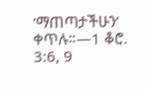‘ማጠጣታችሁን’ ቀጥሉ።—1 ቆሮ. 3:6, 9